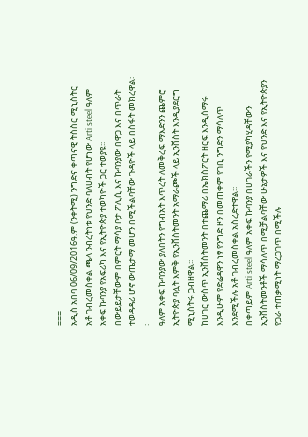===
አዲስ አበባ 06/09/2016ዓ.ም (ንቀትሚ) ንግድና ቀጣናዊ ትስስር ሚኒስትር አቶ ገብረመስቀል ጫላ ንብረትነቱ የህንድ ባለሀብት የሆነው Arti steel ዓለም አቀፍ ኩባንያ የአፍሪካ እና የኢትዮጵያ ተወካዮች ጋር ተወያዩ፡፡
በውይይታቸውም በምርት ማሳያ ቦታ ፖሊሲ እና ኩባንያው በዋጋ እና በጥራት ተወዳዳሪ ሆኖ ውጤታማ መሆን በሚችልባቸው ጉዳዮች ላይ በስፋት መክረዋል፡፡
ዓለም አቀፍ ኩባንያው ያለበትን የግብአት እጥረት ለመቅረፍ ማእድንን ጨምሮ ኢትዮጵያ ባሏት እምቅ የኢንቨስትመንት አማራጮች ላይ ኢንቨስት እንዲያደርግ ሚኒስትሩ ጋብዘዋል፡፡
ከሀገር ውስጥ ኢንቨስትመንት በተጨማሪ በኤክስፖርት ዘርፍ እንዲሰማሩ እንዲሁም የድሬዳዋን ነፃ የንግድ ዞን በመጠቀም የገቢ ንግድን ማሳለጥ እንደሚችሉ አቶ ገብረመስቀል አስረድተዋል፡፡
በቀጣይም Arti steel ዓለም አቀፍ ኩባንያ በሀገራችን የሚያካሂዳቸውን ኢንቨስትመንቶች ማሳለጥ በሚቻልባቸው ሁኔታዎች እና የህንድ እና የኢትዮጵያን የጋራ ተጠቃሚነት ማረጋገጥ በሚችሉ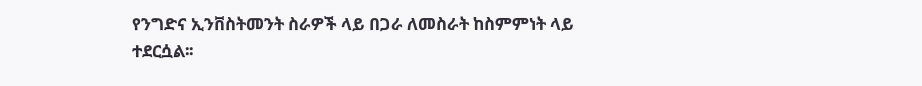የንግድና ኢንቨስትመንት ስራዎች ላይ በጋራ ለመስራት ከስምምነት ላይ ተደርሷል፡፡